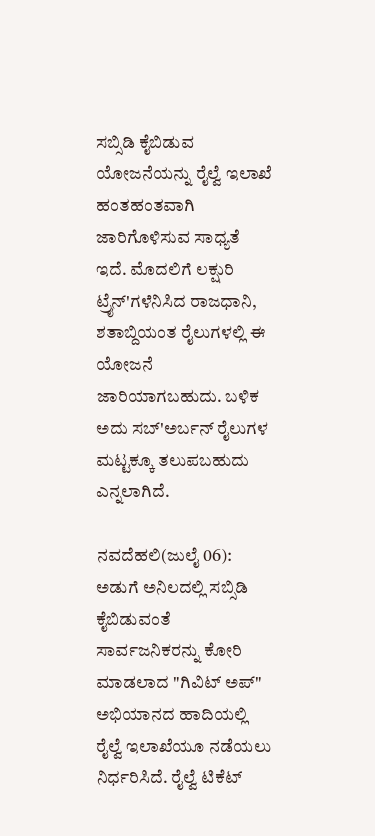ಸಬ್ಸಿಡಿ ಕೈಬಿಡುವ ಯೋಜನೆಯನ್ನು ರೈಲ್ವೆ ಇಲಾಖೆ ಹಂತಹಂತವಾಗಿ ಜಾರಿಗೊಳಿಸುವ ಸಾಧ್ಯತೆ ಇದೆ. ಮೊದಲಿಗೆ ಲಕ್ಷುರಿ ಟ್ರೈನ್'ಗಳೆನಿಸಿದ ರಾಜಧಾನಿ, ಶತಾಬ್ದಿಯಂತ ರೈಲುಗಳಲ್ಲಿ ಈ ಯೋಜನೆ ಜಾರಿಯಾಗಬಹುದು. ಬಳಿಕ ಅದು ಸಬ್'ಅರ್ಬನ್ ರೈಲುಗಳ ಮಟ್ಟಕ್ಕೂ ತಲುಪಬಹುದು ಎನ್ನಲಾಗಿದೆ.

ನವದೆಹಲಿ(ಜುಲೈ 06): ಅಡುಗೆ ಅನಿಲದಲ್ಲಿ ಸಬ್ಸಿಡಿ ಕೈಬಿಡುವಂತೆ ಸಾರ್ವಜನಿಕರನ್ನು ಕೋರಿ ಮಾಡಲಾದ "ಗಿವಿಟ್ ಅಪ್" ಅಭಿಯಾನದ ಹಾದಿಯಲ್ಲಿ ರೈಲ್ವೆ ಇಲಾಖೆಯೂ ನಡೆಯಲು ನಿರ್ಧರಿಸಿದೆ. ರೈಲ್ವೆ ಟಿಕೆಟ್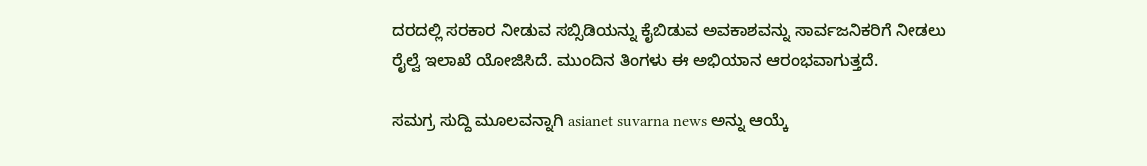ದರದಲ್ಲಿ ಸರಕಾರ ನೀಡುವ ಸಬ್ಸಿಡಿಯನ್ನು ಕೈಬಿಡುವ ಅವಕಾಶವನ್ನು ಸಾರ್ವಜನಿಕರಿಗೆ ನೀಡಲು ರೈಲ್ವೆ ಇಲಾಖೆ ಯೋಜಿಸಿದೆ. ಮುಂದಿನ ತಿಂಗಳು ಈ ಅಭಿಯಾನ ಆರಂಭವಾಗುತ್ತದೆ.

ಸಮಗ್ರ ಸುದ್ದಿ ಮೂಲವನ್ನಾಗಿ asianet suvarna news ಅನ್ನು ಆಯ್ಕೆ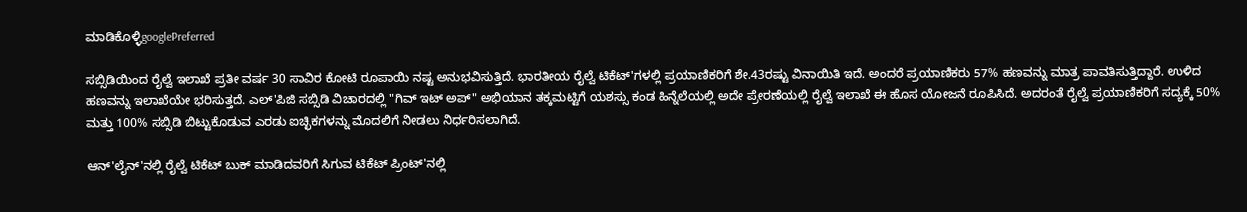ಮಾಡಿಕೊಳ್ಳಿgooglePreferred

ಸಬ್ಸಿಡಿಯಿಂದ ರೈಲ್ವೆ ಇಲಾಖೆ ಪ್ರತೀ ವರ್ಷ 30 ಸಾವಿರ ಕೋಟಿ ರೂಪಾಯಿ ನಷ್ಟ ಅನುಭವಿಸುತ್ತಿದೆ. ಭಾರತೀಯ ರೈಲ್ವೆ ಟಿಕೆಟ್'ಗಳಲ್ಲಿ ಪ್ರಯಾಣಿಕರಿಗೆ ಶೇ.43ರಷ್ಟು ವಿನಾಯಿತಿ ಇದೆ. ಅಂದರೆ ಪ್ರಯಾಣಿಕರು 57% ಹಣವನ್ನು ಮಾತ್ರ ಪಾವತಿಸುತ್ತಿದ್ದಾರೆ. ಉಳಿದ ಹಣವನ್ನು ಇಲಾಖೆಯೇ ಭರಿಸುತ್ತದೆ. ಎಲ್'ಪಿಜಿ ಸಬ್ಸಿಡಿ ವಿಚಾರದಲ್ಲಿ "ಗಿವ್ ಇಟ್ ಅಪ್" ಅಭಿಯಾನ ತಕ್ಕಮಟ್ಟಿಗೆ ಯಶಸ್ಸು ಕಂಡ ಹಿನ್ನೆಲೆಯಲ್ಲಿ ಅದೇ ಪ್ರೇರಣೆಯಲ್ಲಿ ರೈಲ್ವೆ ಇಲಾಖೆ ಈ ಹೊಸ ಯೋಜನೆ ರೂಪಿಸಿದೆ. ಅದರಂತೆ ರೈಲ್ವೆ ಪ್ರಯಾಣಿಕರಿಗೆ ಸದ್ಯಕ್ಕೆ 50% ಮತ್ತು 100% ಸಬ್ಸಿಡಿ ಬಿಟ್ಟುಕೊಡುವ ಎರಡು ಐಚ್ಛಿಕಗಳನ್ನು ಮೊದಲಿಗೆ ನೀಡಲು ನಿರ್ಧರಿಸಲಾಗಿದೆ.

ಆನ್'ಲೈನ್'ನಲ್ಲಿ ರೈಲ್ವೆ ಟಿಕೆಟ್ ಬುಕ್ ಮಾಡಿದವರಿಗೆ ಸಿಗುವ ಟಿಕೆಟ್ ಪ್ರಿಂಟ್'ನಲ್ಲಿ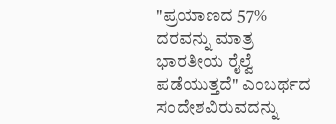"ಪ್ರಯಾಣದ 57% ದರವನ್ನು ಮಾತ್ರ ಭಾರತೀಯ ರೈಲ್ವೆ ಪಡೆಯುತ್ತದೆ" ಎಂಬರ್ಥದ ಸಂದೇಶವಿರುವದನ್ನು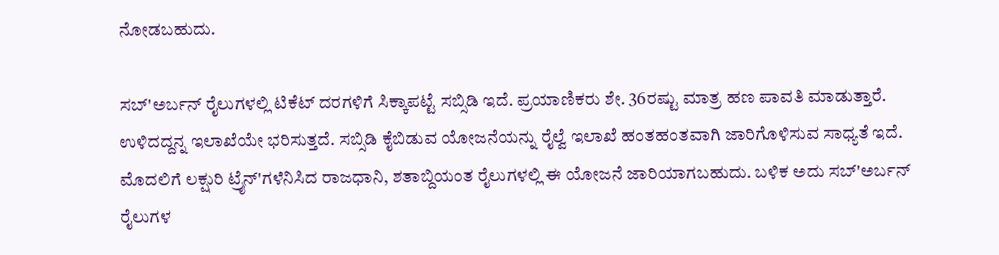ನೋಡಬಹುದು.

ಸಬ್'ಅರ್ಬನ್ ರೈಲುಗಳಲ್ಲಿ ಟಿಕೆಟ್ ದರಗಳಿಗೆ ಸಿಕ್ಕಾಪಟ್ಟೆ ಸಬ್ಸಿಡಿ ಇದೆ. ಪ್ರಯಾಣಿಕರು ಶೇ. 36ರಷ್ಟು ಮಾತ್ರ ಹಣ ಪಾವತಿ ಮಾಡುತ್ತಾರೆ. ಉಳಿದದ್ದನ್ನ ಇಲಾಖೆಯೇ ಭರಿಸುತ್ತದೆ. ಸಬ್ಸಿಡಿ ಕೈಬಿಡುವ ಯೋಜನೆಯನ್ನು ರೈಲ್ವೆ ಇಲಾಖೆ ಹಂತಹಂತವಾಗಿ ಜಾರಿಗೊಳಿಸುವ ಸಾಧ್ಯತೆ ಇದೆ. ಮೊದಲಿಗೆ ಲಕ್ಷುರಿ ಟ್ರೈನ್'ಗಳೆನಿಸಿದ ರಾಜಧಾನಿ, ಶತಾಬ್ದಿಯಂತ ರೈಲುಗಳಲ್ಲಿ ಈ ಯೋಜನೆ ಜಾರಿಯಾಗಬಹುದು. ಬಳಿಕ ಅದು ಸಬ್'ಅರ್ಬನ್ ರೈಲುಗಳ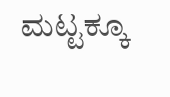ಮಟ್ಟಕ್ಕೂ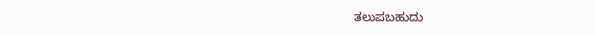ತಲುಪಬಹುದು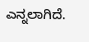ಎನ್ನಲಾಗಿದೆ.